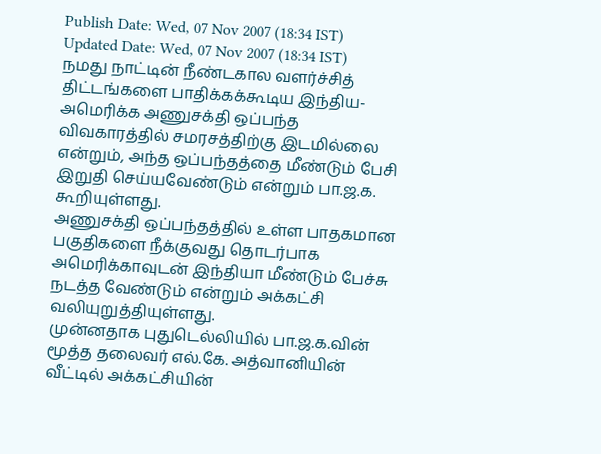Publish Date: Wed, 07 Nov 2007 (18:34 IST)
Updated Date: Wed, 07 Nov 2007 (18:34 IST)
நமது நாட்டின் நீண்டகால வளர்ச்சித் திட்டங்களை பாதிக்கக்கூடிய இந்திய-அமெரிக்க அணுசக்தி ஒப்பந்த விவகாரத்தில் சமரசத்திற்கு இடமில்லை என்றும், அந்த ஒப்பந்தத்தை மீண்டும் பேசி இறுதி செய்யவேண்டும் என்றும் பா.ஜ.க. கூறியுள்ளது.
அணுசக்தி ஒப்பந்தத்தில் உள்ள பாதகமான பகுதிகளை நீக்குவது தொடர்பாக அமெரிக்காவுடன் இந்தியா மீண்டும் பேச்சு நடத்த வேண்டும் என்றும் அக்கட்சி வலியுறுத்தியுள்ளது.
முன்னதாக புதுடெல்லியில் பா.ஜ.க.வின் மூத்த தலைவர் எல்.கே. அத்வானியின் வீட்டில் அக்கட்சியின்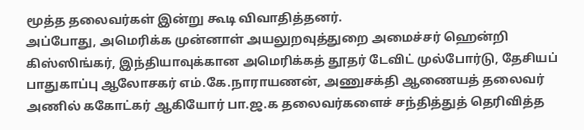மூத்த தலைவர்கள் இன்று கூடி விவாதித்தனர்.
அப்போது, அமெரிக்க முன்னாள் அயலுறவுத்துறை அமைச்சர் ஹென்றி கிஸ்ஸிங்கர், இந்தியாவுக்கான அமெரிக்கத் தூதர் டேவிட் முல்போர்டு, தேசியப் பாதுகாப்பு ஆலோசகர் எம்.கே.நாராயணன், அணுசக்தி ஆணையத் தலைவர் அணில் ககோட்கர் ஆகியோர் பா.ஜ.க தலைவர்களைச் சந்தித்துத் தெரிவித்த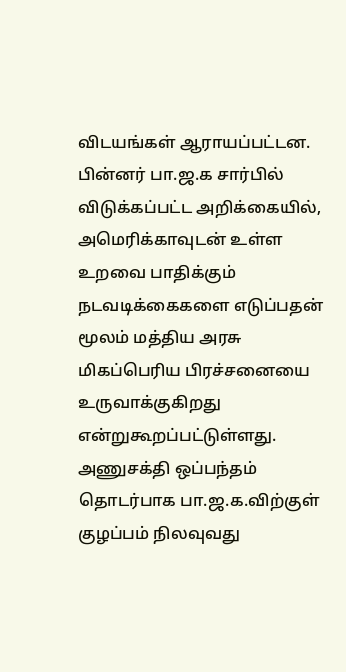விடயங்கள் ஆராயப்பட்டன.
பின்னர் பா.ஜ.க சார்பில் விடுக்கப்பட்ட அறிக்கையில், அமெரிக்காவுடன் உள்ள உறவை பாதிக்கும் நடவடிக்கைகளை எடுப்பதன் மூலம் மத்திய அரசு மிகப்பெரிய பிரச்சனையை உருவாக்குகிறது என்றுகூறப்பட்டுள்ளது.
அணுசக்தி ஒப்பந்தம் தொடர்பாக பா.ஜ.க.விற்குள் குழப்பம் நிலவுவது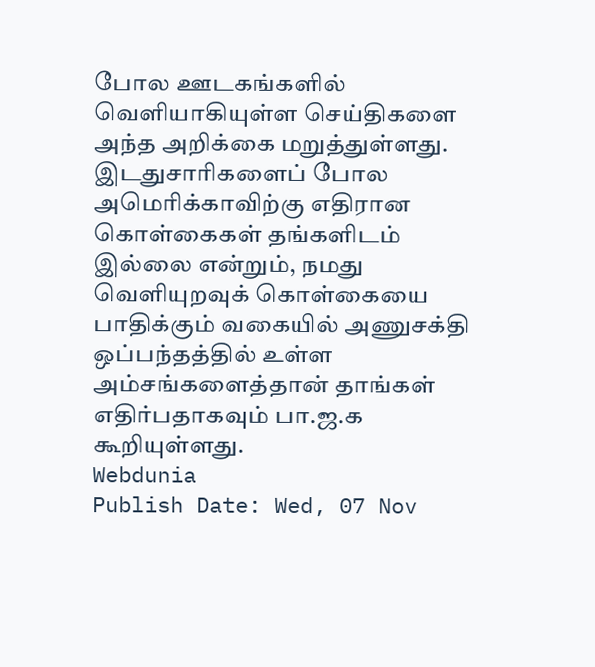போல ஊடகங்களில் வெளியாகியுள்ள செய்திகளை அந்த அறிக்கை மறுத்துள்ளது.
இடதுசாரிகளைப் போல அமெரிக்காவிற்கு எதிரான கொள்கைகள் தங்களிடம் இல்லை என்றும், நமது வெளியுறவுக் கொள்கையை பாதிக்கும் வகையில் அணுசக்தி ஒப்பந்தத்தில் உள்ள அம்சங்களைத்தான் தாங்கள் எதிர்பதாகவும் பா.ஜ.க கூறியுள்ளது.
Webdunia
Publish Date: Wed, 07 Nov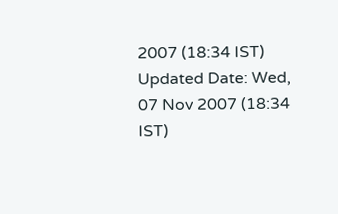2007 (18:34 IST)
Updated Date: Wed, 07 Nov 2007 (18:34 IST)